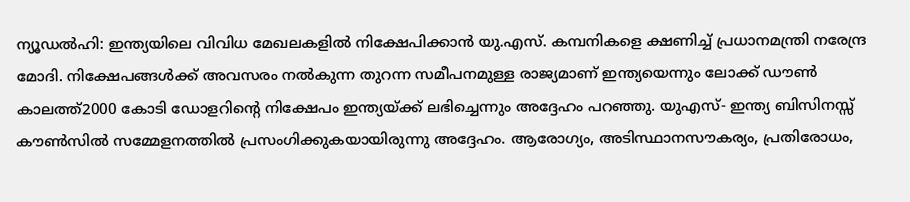ന്യൂഡൽഹി: ഇന്ത്യയിലെ വിവിധ മേഖലകളിൽ നിക്ഷേപിക്കാൻ യു.എസ്. കമ്പനികളെ ക്ഷണിച്ച് പ്രധാനമന്ത്രി നരേന്ദ്ര മോദി. നിക്ഷേപങ്ങൾക്ക് അവസരം നൽകുന്ന തുറന്ന സമീപനമുള്ള രാജ്യമാണ് ഇന്ത്യയെന്നും ലോക്ക് ഡൗൺ കാലത്ത്2000 കോടി ഡോളറിന്റെ നിക്ഷേപം ഇന്ത്യയ്ക്ക് ലഭിച്ചെന്നും അദ്ദേഹം പറഞ്ഞു. യുഎസ്- ഇന്ത്യ ബിസിനസ്സ് കൗൺസിൽ സമ്മേളനത്തിൽ പ്രസംഗിക്കുകയായിരുന്നു അദ്ദേഹം. ആരോഗ്യം, അടിസ്ഥാനസൗകര്യം, പ്രതിരോധം,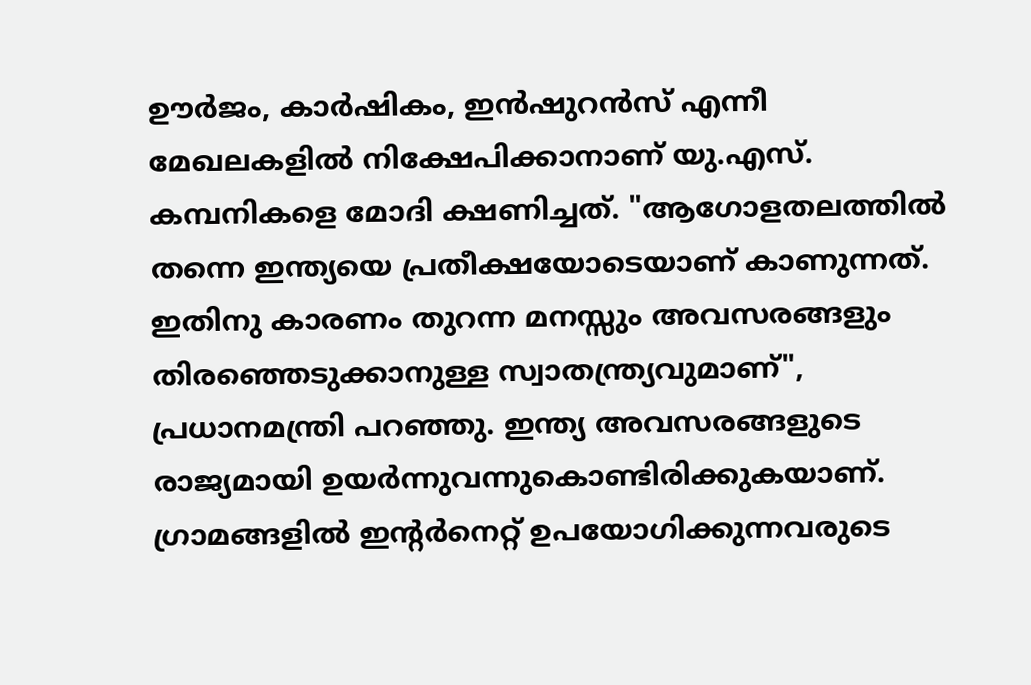ഊർജം, കാർഷികം, ഇൻഷുറൻസ് എന്നീ മേഖലകളിൽ നിക്ഷേപിക്കാനാണ് യു.എസ്. കമ്പനികളെ മോദി ക്ഷണിച്ചത്. "ആഗോളതലത്തിൽ തന്നെ ഇന്ത്യയെ പ്രതീക്ഷയോടെയാണ് കാണുന്നത്. ഇതിനു കാരണം തുറന്ന മനസ്സും അവസരങ്ങളും തിരഞ്ഞെടുക്കാനുള്ള സ്വാതന്ത്ര്യവുമാണ്", പ്രധാനമന്ത്രി പറഞ്ഞു. ഇന്ത്യ അവസരങ്ങളുടെ രാജ്യമായി ഉയർന്നുവന്നുകൊണ്ടിരിക്കുകയാണ്. ഗ്രാമങ്ങളിൽ ഇന്റർനെറ്റ് ഉപയോഗിക്കുന്നവരുടെ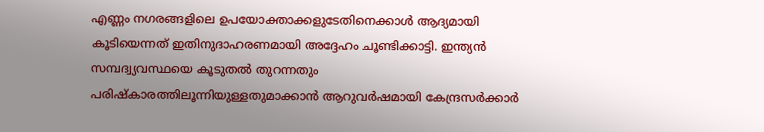എണ്ണം നഗരങ്ങളിലെ ഉപയോക്താക്കളുടേതിനെക്കാൾ ആദ്യമായി കൂടിയെന്നത് ഇതിനുദാഹരണമായി അദ്ദേഹം ചൂണ്ടിക്കാട്ടി. ഇന്ത്യൻ സമ്പദ്വ്യവസ്ഥയെ കൂടുതൽ തുറന്നതും പരിഷ്കാരത്തിലൂന്നിയുള്ളതുമാക്കാൻ ആറുവർഷമായി കേന്ദ്രസർക്കാർ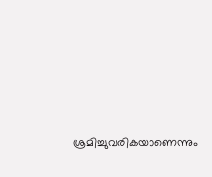ശ്രമിച്ചുവരികയാണെന്നും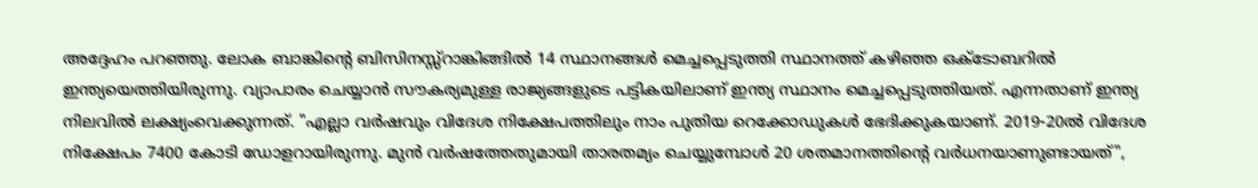അദ്ദേഹം പറഞ്ഞു. ലോക ബാങ്കിന്റെ ബിസിനസ്സ്റാങ്കിങ്ങിൽ 14 സ്ഥാനങ്ങൾ മെച്ചപ്പെടുത്തി സ്ഥാനത്ത് കഴിഞ്ഞ ഒക്ടോബറിൽ ഇന്ത്യയെത്തിയിരുന്നു. വ്യാപാരം ചെയ്യാൻ സൗകര്യമുള്ള രാജ്യങ്ങളുടെ പട്ടികയിലാണ് ഇന്ത്യ സ്ഥാനം മെച്ചപ്പെടുത്തിയത്. എന്നതാണ് ഇന്ത്യ നിലവിൽ ലക്ഷ്യംവെക്കുന്നത്. "എല്ലാ വർഷവും വിദേശ നിക്ഷേപത്തിലും നാം പുതിയ റെക്കോഡുകൾ ഭേദിക്കുകയാണ്. 2019-20ൽ വിദേശ നിക്ഷേപം 7400 കോടി ഡോളറായിരുന്നു. മുൻ വർഷത്തേതുമായി താരതമ്യം ചെയ്യുമ്പോൾ 20 ശതമാനത്തിന്റെ വർധനയാണുണ്ടായത്",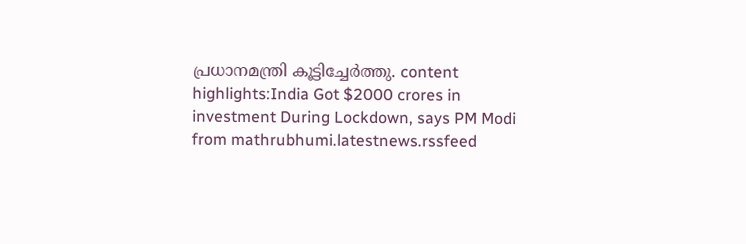പ്രധാനമന്ത്രി കൂട്ടിച്ചേർത്തു. content highlights:India Got $2000 crores in investment During Lockdown, says PM Modi
from mathrubhumi.latestnews.rssfeed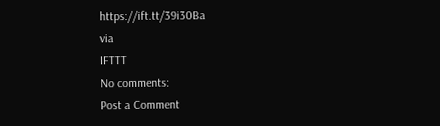https://ift.tt/39i30Ba
via
IFTTT
No comments:
Post a Comment